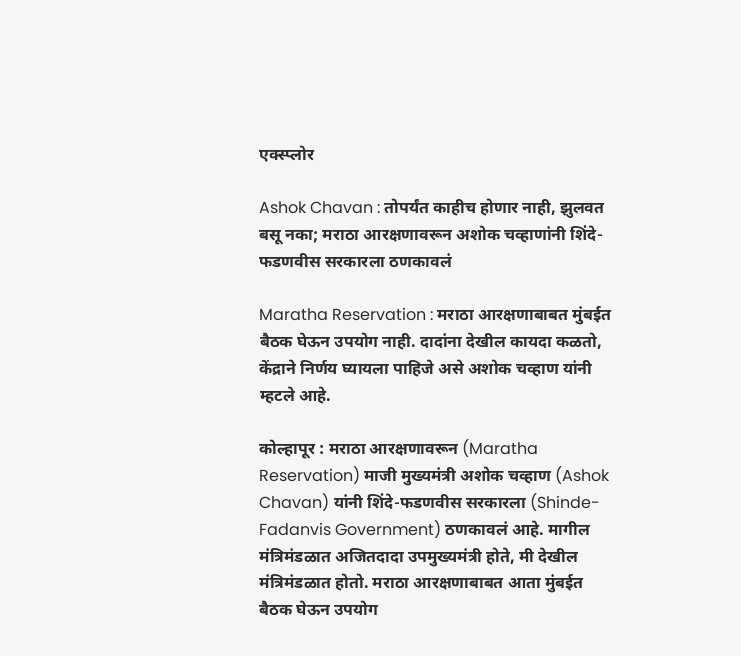एक्स्प्लोर

Ashok Chavan : तोपर्यंत काहीच होणार नाही, झुलवत बसू नका; मराठा आरक्षणावरून अशोक चव्हाणांनी शिंदे-फडणवीस सरकारला ठणकावलं

Maratha Reservation : मराठा आरक्षणाबाबत मुंबईत बैठक घेऊन उपयोग नाही. दादांना देखील कायदा कळतो, केंद्राने निर्णय घ्यायला पाहिजे असे अशोक चव्हाण यांनी म्हटले आहे.

कोल्हापूर : मराठा आरक्षणावरून (Maratha Reservation) माजी मुख्यमंत्री अशोक चव्हाण (Ashok Chavan) यांनी शिंदे-फडणवीस सरकारला (Shinde-Fadanvis Government) ठणकावलं आहे. मागील मंत्रिमंडळात अजितदादा उपमुख्यमंत्री होते, मी देखील मंत्रिमंडळात होतो. मराठा आरक्षणाबाबत आता मुंबईत बैठक घेऊन उपयोग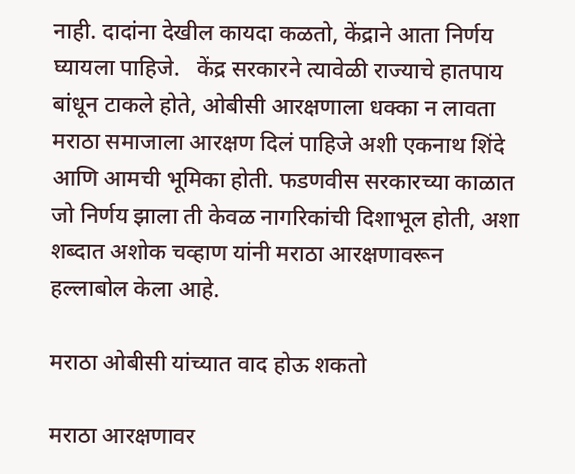नाही. दादांना देखील कायदा कळतो, केंद्राने आता निर्णय घ्यायला पाहिजे.   केंद्र सरकारने त्यावेळी राज्याचे हातपाय बांधून टाकले होते, ओबीसी आरक्षणाला धक्का न लावता मराठा समाजाला आरक्षण दिलं पाहिजे अशी एकनाथ शिंदे आणि आमची भूमिका होती. फडणवीस सरकारच्या काळात जो निर्णय झाला ती केवळ नागरिकांची दिशाभूल होती, अशा शब्दात अशोक चव्हाण यांनी मराठा आरक्षणावरून हल्लाबोल केला आहे.

मराठा ओबीसी यांच्यात वाद होऊ शकतो

मराठा आरक्षणावर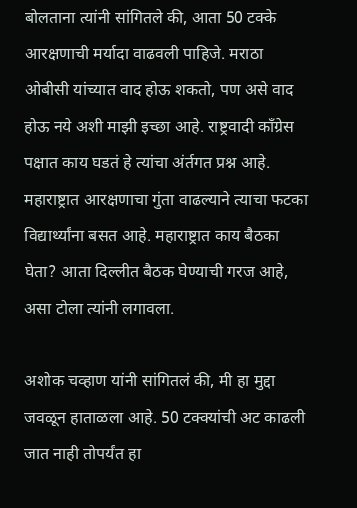बोलताना त्यांनी सांगितले की, आता 50 टक्के आरक्षणाची मर्यादा वाढवली पाहिजे. मराठा ओबीसी यांच्यात वाद होऊ शकतो, पण असे वाद होऊ नये अशी माझी इच्छा आहे. राष्ट्रवादी काँग्रेस पक्षात काय घडतं हे त्यांचा अंर्तगत प्रश्न आहे. महाराष्ट्रात आरक्षणाचा गुंता वाढल्याने त्याचा फटका विद्यार्थ्यांना बसत आहे. महाराष्ट्रात काय बैठका घेता? आता दिल्लीत बैठक घेण्याची गरज आहे, असा टोला त्यांनी लगावला.

अशोक चव्हाण यांनी सांगितलं की, मी हा मुद्दा जवळून हाताळला आहे. 50 टक्क्यांची अट काढली जात नाही तोपर्यंत हा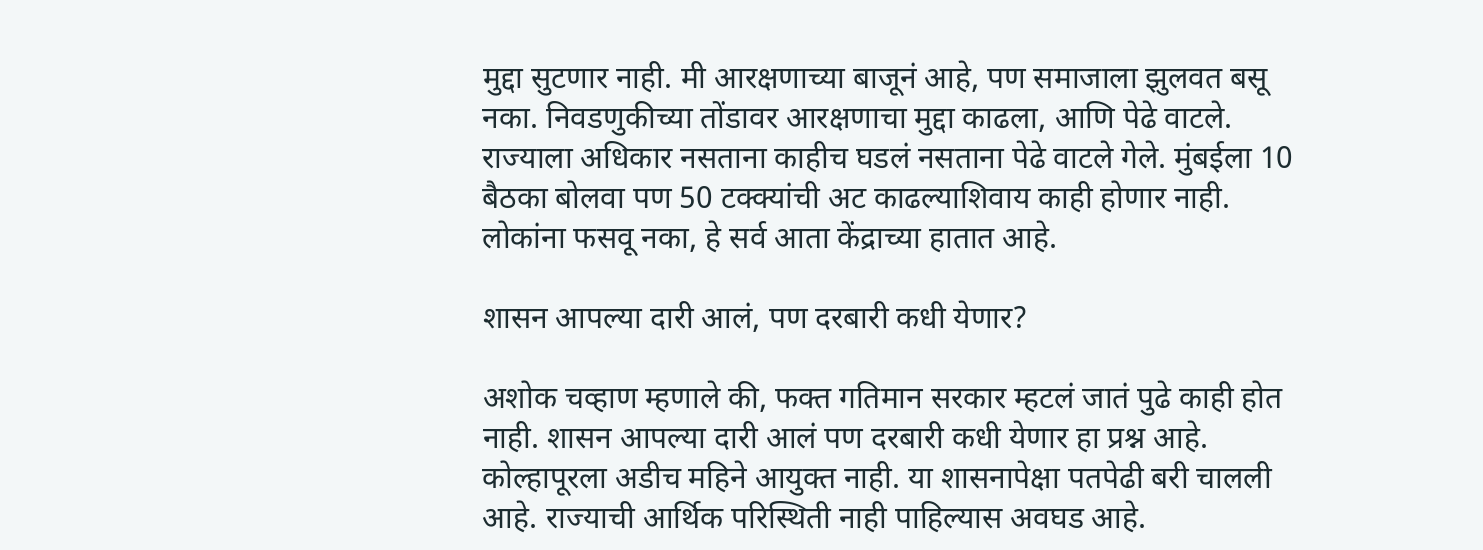मुद्दा सुटणार नाही. मी आरक्षणाच्या बाजूनं आहे, पण समाजाला झुलवत बसू नका. निवडणुकीच्या तोंडावर आरक्षणाचा मुद्दा काढला, आणि पेढे वाटले. राज्याला अधिकार नसताना काहीच घडलं नसताना पेढे वाटले गेले. मुंबईला 10 बैठका बोलवा पण 50 टक्क्यांची अट काढल्याशिवाय काही होणार नाही. लोकांना फसवू नका, हे सर्व आता केंद्राच्या हातात आहे.

शासन आपल्या दारी आलं, पण दरबारी कधी येणार?

अशोक चव्हाण म्हणाले की, फक्त गतिमान सरकार म्हटलं जातं पुढे काही होत नाही. शासन आपल्या दारी आलं पण दरबारी कधी येणार हा प्रश्न आहे. कोल्हापूरला अडीच महिने आयुक्त नाही. या शासनापेक्षा पतपेढी बरी चालली आहे. राज्याची आर्थिक परिस्थिती नाही पाहिल्यास अवघड आहे.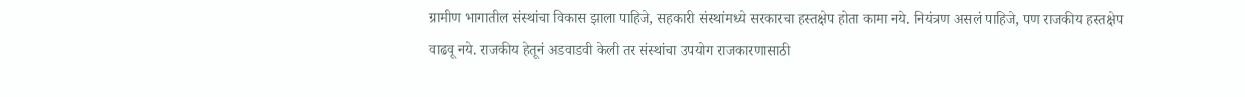ग्रामीण भागातील संस्थांचा विकास झाला पाहिजे, सहकारी संस्थांमध्ये सरकारचा हस्तक्षेप होता कामा नये. नियंत्रण असलं पाहिजे, पण राजकीय हस्तक्षेप वाढवू नये. राजकीय हेतूनं अडवाडवी केली तर संस्थांचा उपयोग राजकारणासाठी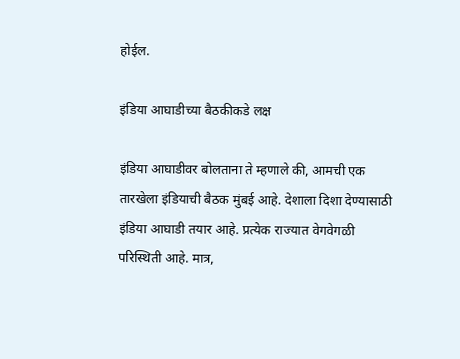होईल.

इंडिया आघाडीच्या बैठकीकडे लक्ष

इंडिया आघाडीवर बोलताना ते म्हणाले की, आमची एक तारखेला इंडियाची बैठक मुंबई आहे. देशाला दिशा देण्यासाठी इंडिया आघाडी तयार आहे. प्रत्येक राज्यात वेगवेगळी परिस्थिती आहे. मात्र,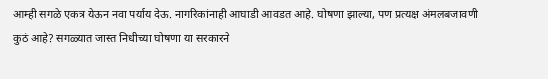आम्ही सगळे एकत्र येऊन नवा पर्याय देऊ. नागरिकांनाही आघाडी आवडत आहे. घोषणा झाल्या, पण प्रत्यक्ष अंमलबजावणी कुठं आहे? सगळ्यात जास्त निधीच्या घोषणा या सरकारने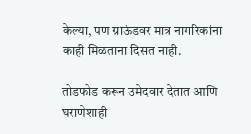केल्या, पण ग्राऊंडवर मात्र नागरिकांना काही मिळताना दिसत नाही.

तोडफोड करून उमेदवार देतात आणि घराणेशाही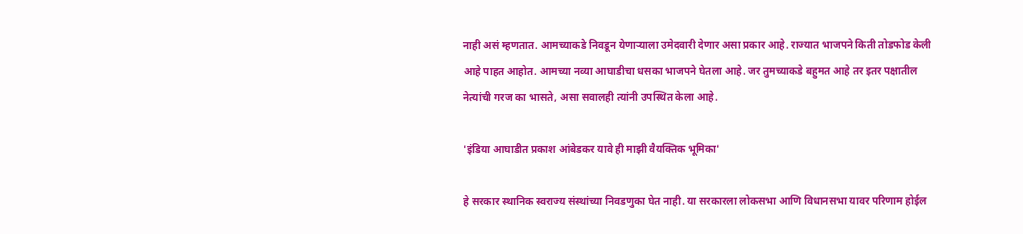नाही असं म्हणतात. आमच्याकडे निवडून येणाऱ्याला उमेदवारी देणार असा प्रकार आहे. राज्यात भाजपने किती तोडफोड केली आहे पाहत आहोत. आमच्या नव्या आघाडीचा धसका भाजपने घेतला आहे. जर तुमच्याकडे बहुमत आहे तर इतर पक्षातील नेत्यांची गरज का भासते, असा सवालही त्यांनी उपस्थित केला आहे.

'इंडिया आघाडीत प्रकाश आंबेडकर यावे ही माझी वैयक्तिक भूमिका'

हे सरकार स्थानिक स्वराज्य संस्थांच्या निवडणुका घेत नाही. या सरकारला लोकसभा आणि विधानसभा यावर परिणाम होईल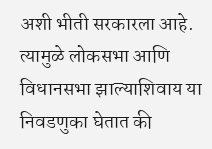अशी भीती सरकारला आहे. त्यामुळे लोकसभा आणि विधानसभा झाल्याशिवाय या निवडणुका घेतात की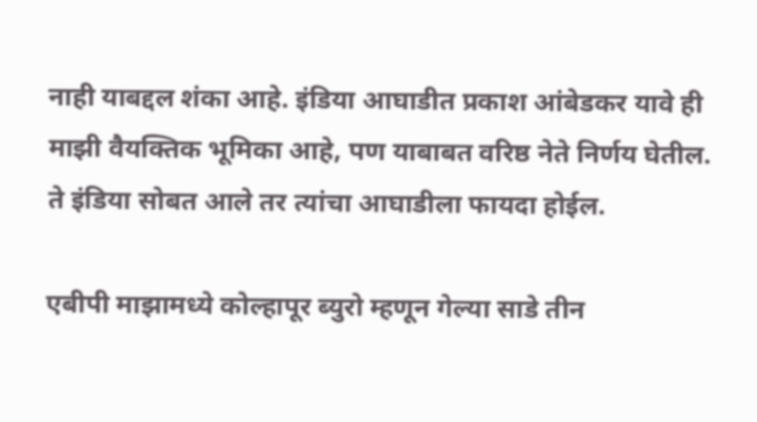नाही याबद्दल शंका आहे. इंडिया आघाडीत प्रकाश आंबेडकर यावे ही माझी वैयक्तिक भूमिका आहे, पण याबाबत वरिष्ठ नेते निर्णय घेतील. ते इंडिया सोबत आले तर त्यांचा आघाडीला फायदा होईल.

एबीपी माझामध्ये कोल्हापूर ब्युरो म्हणून गेल्या साडे तीन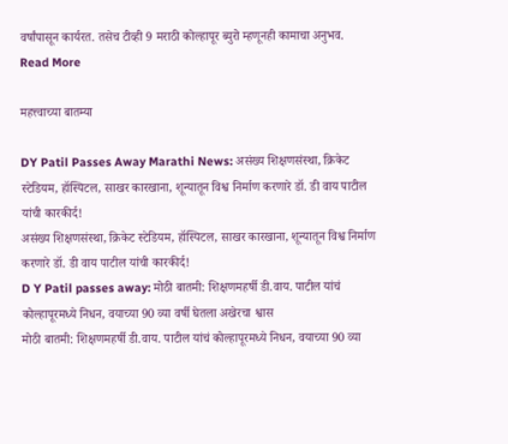वर्षांपासून कार्यरत. तसेच टीव्ही 9 मराठी कोल्हापूर ब्युरो म्हणूनही कामाचा अनुभव.
Read More

महत्त्वाच्या बातम्या

DY Patil Passes Away Marathi News: असंख्य शिक्षणसंस्था, क्रिकेट स्टेडियम, हॉस्पिटल, साखर कारखाना, शून्यातून विश्व निर्माण करणारे डॉ. डी वाय पाटील यांची कारकीर्द!
असंख्य शिक्षणसंस्था, क्रिकेट स्टेडियम, हॉस्पिटल, साखर कारखाना, शून्यातून विश्व निर्माण करणारे डॉ. डी वाय पाटील यांची कारकीर्द!
D Y Patil passes away: मोठी बातमी: शिक्षणमहर्षी डी.वाय. पाटील यांचं कोल्हापूरमध्ये निधन, वयाच्या 90 व्या वर्षी घेतला अखेरचा श्वास
मोठी बातमी: शिक्षणमहर्षी डी.वाय. पाटील यांचं कोल्हापूरमध्ये निधन, वयाच्या 90 व्या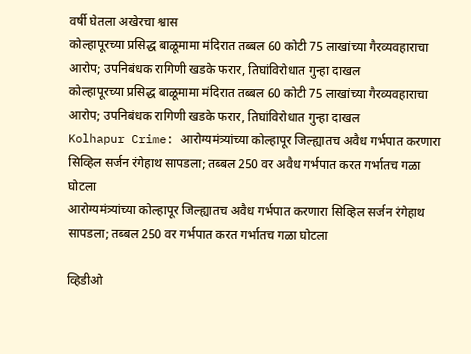वर्षी घेतला अखेरचा श्वास
कोल्हापूरच्या प्रसिद्ध बाळूमामा मंदिरात तब्बल 60 कोटी 75 लाखांच्या गैरव्यवहाराचा आरोप; उपनिबंधक रागिणी खडके फरार, तिघांविरोधात गुन्हा दाखल
कोल्हापूरच्या प्रसिद्ध बाळूमामा मंदिरात तब्बल 60 कोटी 75 लाखांच्या गैरव्यवहाराचा आरोप; उपनिबंधक रागिणी खडके फरार, तिघांविरोधात गुन्हा दाखल
Kolhapur Crime: आरोग्यमंत्र्यांच्या कोल्हापूर जिल्ह्यातच अवैध गर्भपात करणारा सिव्हिल सर्जन रंगेहाथ सापडला; तब्बल 250 वर अवैध गर्भपात करत गर्भातच गळा घोटला
आरोग्यमंत्र्यांच्या कोल्हापूर जिल्ह्यातच अवैध गर्भपात करणारा सिव्हिल सर्जन रंगेहाथ सापडला; तब्बल 250 वर गर्भपात करत गर्भातच गळा घोटला

व्हिडीओ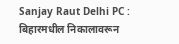Sanjay Raut Delhi PC : बिहारमधील निकालावरून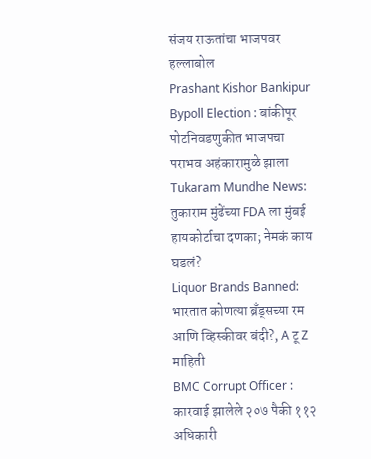संजय राऊतांचा भाजपवर हल्लाबोल
Prashant Kishor Bankipur Bypoll Election : बांकीपूर पोटनिवडणुकीत भाजपचा पराभव अहंकारामुळे झाला
Tukaram Mundhe News: तुकाराम मुंढेंच्या FDA ला मुंबई हायकोर्टाचा दणका; नेमकं काय घडलं?
Liquor Brands Banned: भारतात कोणत्या ब्रँड्सच्या रम आणि व्हिस्कीवर बंदी?, A टू Z माहिती
BMC Corrupt Officer : कारवाई झालेले २०७ पैकी ११२ अधिकारी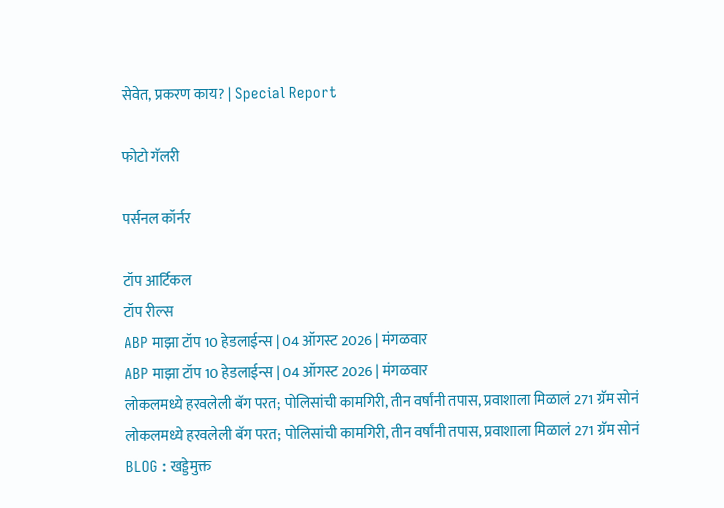सेवेत, प्रकरण काय? | Special Report

फोटो गॅलरी

पर्सनल कॉर्नर

टॉप आर्टिकल
टॉप रील्स
ABP माझा टॉप 10 हेडलाईन्स | 04 ऑगस्ट 2026 | मंगळवार
ABP माझा टॉप 10 हेडलाईन्स | 04 ऑगस्ट 2026 | मंगळवार
लोकलमध्ये हरवलेली बॅग परत; पोलिसांची कामगिरी, तीन वर्षांनी तपास, प्रवाशाला मिळालं 271 ग्रॅम सोनं
लोकलमध्ये हरवलेली बॅग परत; पोलिसांची कामगिरी, तीन वर्षांनी तपास, प्रवाशाला मिळालं 271 ग्रॅम सोनं
BLOG : खड्डेमुक्त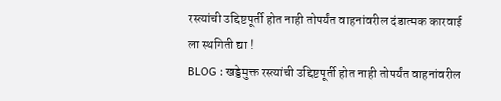रस्त्यांची उद्दिष्टपूर्ती होत नाही तोपर्यंत वाहनांवरील दंडात्मक कारवाई ला स्थगिती द्या !
BLOG : खड्डेमुक्त रस्त्यांची उद्दिष्टपूर्ती होत नाही तोपर्यंत वाहनांवरील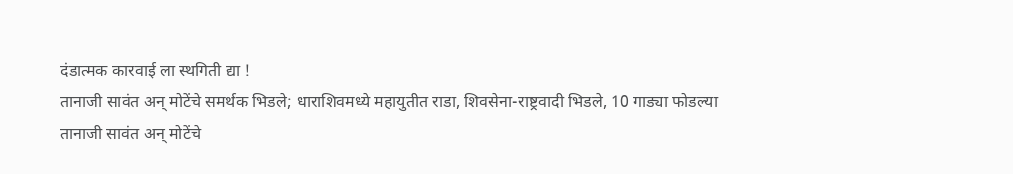दंडात्मक कारवाई ला स्थगिती द्या !
तानाजी सावंत अन् मोटेंचे समर्थक भिडले; धाराशिवमध्ये महायुतीत राडा, शिवसेना-राष्ट्रवादी भिडले, 10 गाड्या फोडल्या
तानाजी सावंत अन् मोटेंचे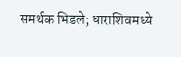समर्थक भिडले; धाराशिवमध्ये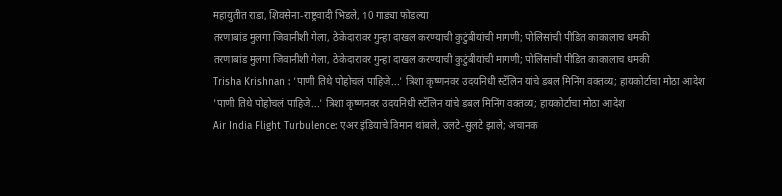महायुतीत राडा, शिवसेना-राष्ट्रवादी भिडले, 10 गाड्या फोडल्या
तरणाबांड मुलगा जिवानीशी गेला, ठेकेदारावर गुन्हा दाखल करण्याची कुटुंबीयांची मागणी; पोलिसांची पीडित काकालाच धमकी
तरणाबांड मुलगा जिवानीशी गेला, ठेकेदारावर गुन्हा दाखल करण्याची कुटुंबीयांची मागणी; पोलिसांची पीडित काकालाच धमकी
Trisha Krishnan : 'पाणी तिथे पोहोचलं पाहिजे...' त्रिशा कृष्णनवर उदयनिधी स्टॅलिन यांचे डबल मिनिंग वक्तव्य; हायकोर्टाचा मोठा आदेश
'पाणी तिथे पोहोचलं पाहिजे...' त्रिशा कृष्णनवर उदयनिधी स्टॅलिन यांचे डबल मिनिंग वक्तव्य; हायकोर्टाचा मोठा आदेश
Air India Flight Turbulence: एअर इंडियाचे विमान थांबले, उलटे-सुलटे झाले; अचानक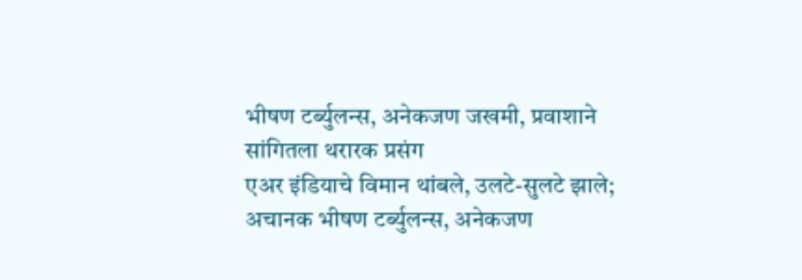भीषण टर्ब्युलन्स, अनेकजण जखमी, प्रवाशाने सांगितला थरारक प्रसंग
एअर इंडियाचे विमान थांबले, उलटे-सुलटे झाले; अचानक भीषण टर्ब्युलन्स, अनेकजण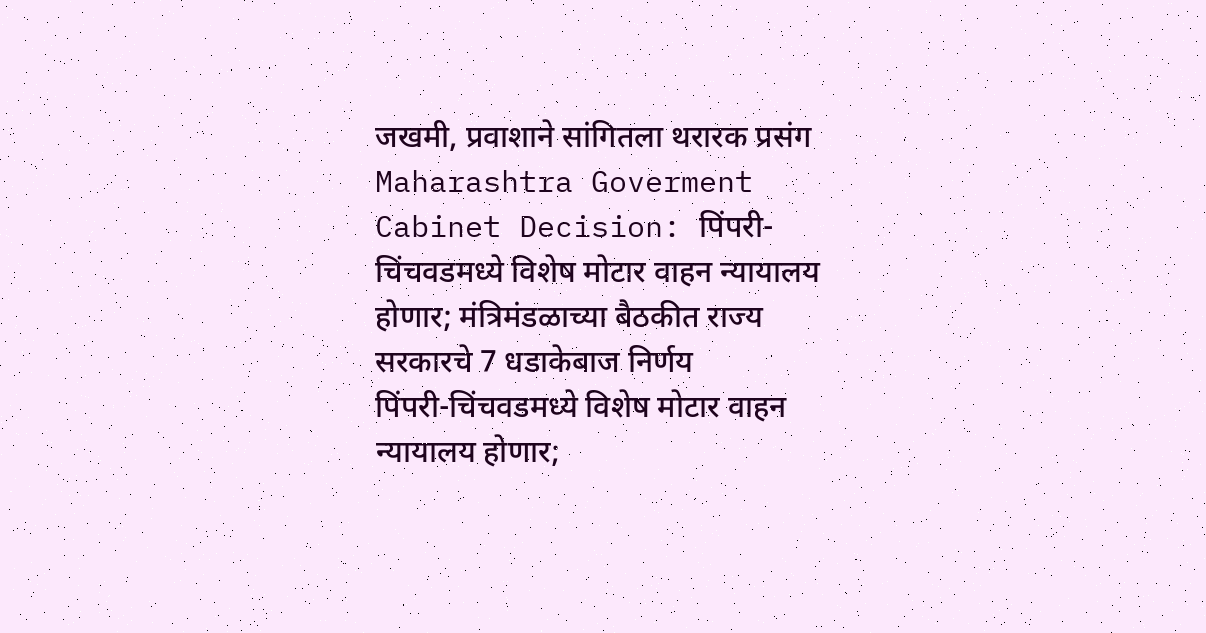जखमी, प्रवाशाने सांगितला थरारक प्रसंग
Maharashtra Goverment Cabinet Decision: पिंपरी-चिंचवडमध्ये विशेष मोटार वाहन न्यायालय होणार; मंत्रिमंडळाच्या बैठकीत राज्य सरकारचे 7 धडाकेबाज निर्णय
पिंपरी-चिंचवडमध्ये विशेष मोटार वाहन न्यायालय होणार;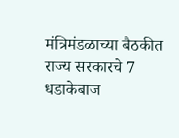मंत्रिमंडळाच्या बैठकीत राज्य सरकारचे 7 धडाकेबाज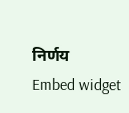निर्णय
Embed widget